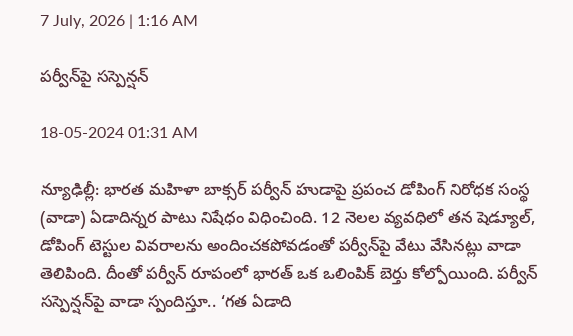7 July, 2026 | 1:16 AM

పర్వీన్‌పై సస్పెన్షన్

18-05-2024 01:31 AM

న్యూఢిల్లీ: భారత మహిళా బాక్సర్ పర్వీన్ హుడాపై ప్రపంచ డోపింగ్ నిరోధక సంస్థ (వాడా) ఏడాదిన్నర పాటు నిషేధం విధించింది. 12 నెలల వ్యవధిలో తన షెడ్యూల్, డోపింగ్ టెస్టుల వివరాలను అందించకపోవడంతో పర్వీన్‌పై వేటు వేసినట్లు వాడా తెలిపింది. దీంతో పర్వీన్ రూపంలో భారత్ ఒక ఒలింపిక్ బెర్తు కోల్పోయింది. పర్వీన్ సస్పెన్షన్‌పై వాడా స్పందిస్తూ.. ‘గత ఏడాది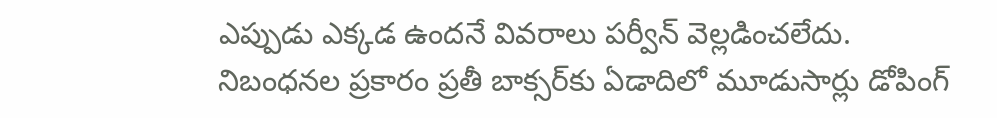ఎప్పుడు ఎక్కడ ఉందనే వివరాలు పర్వీన్ వెల్లడించలేదు. నిబంధనల ప్రకారం ప్రతీ బాక్సర్‌కు ఏడాదిలో మూడుసార్లు డోపింగ్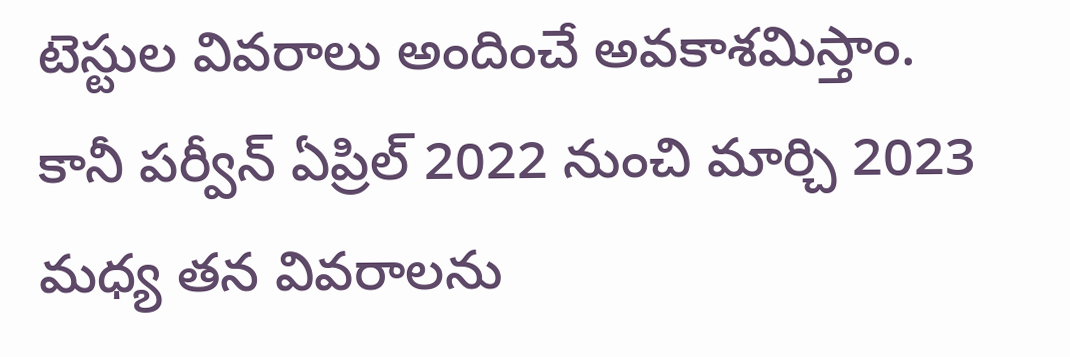టెస్టుల వివరాలు అందించే అవకాశమిస్తాం. కానీ పర్వీన్ ఏప్రిల్ 2022 నుంచి మార్చి 2023 మధ్య తన వివరాలను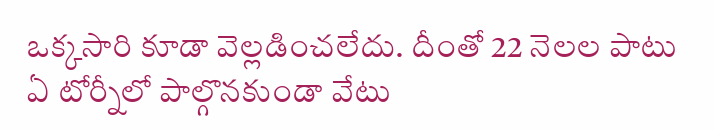ఒక్కసారి కూడా వెల్లడించలేదు. దీంతో 22 నెలల పాటు ఏ టోర్నీలో పాల్గొనకుండా వేటు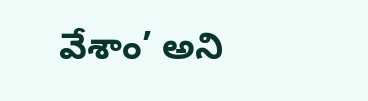వేశాం’ అని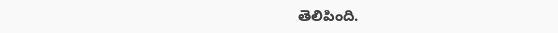తెలిపింది.